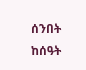ሰንበት ከሰዓት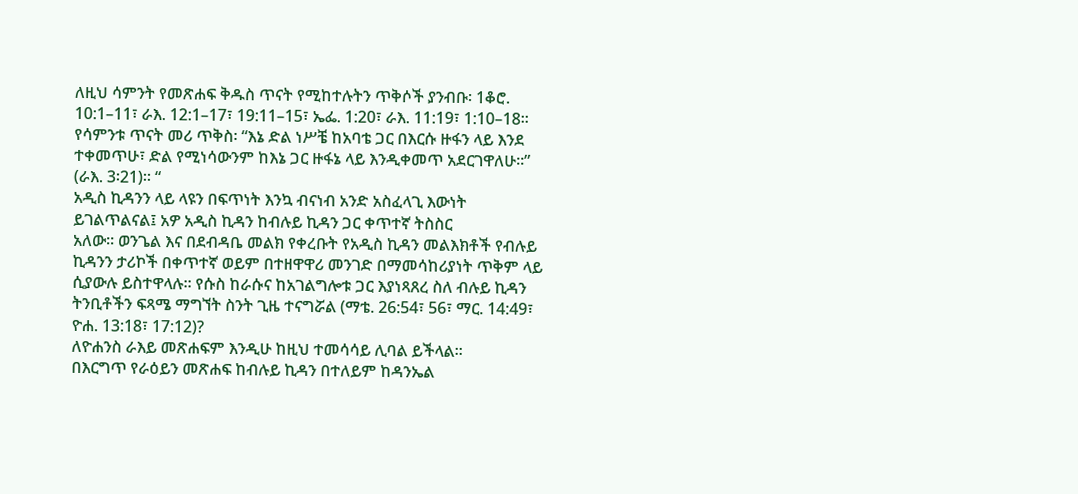ለዚህ ሳምንት የመጽሐፍ ቅዱስ ጥናት የሚከተሉትን ጥቅሶች ያንብቡ፡ 1ቆሮ. 10:1–11፣ ራእ. 12:1–17፣ 19:11–15፣ ኤፌ. 1:20፣ ራእ. 11:19፣ 1:10–18፡፡
የሳምንቱ ጥናት መሪ ጥቅስ፡ “እኔ ድል ነሥቼ ከአባቴ ጋር በእርሱ ዙፋን ላይ እንደ ተቀመጥሁ፣ ድል የሚነሳውንም ከእኔ ጋር ዙፋኔ ላይ እንዲቀመጥ አደርገዋለሁ፡፡” (ራእ. 3፡21)፡፡ “
አዲስ ኪዳንን ላይ ላዩን በፍጥነት እንኳ ብናነብ አንድ አስፈላጊ እውነት
ይገልጥልናል፤ አዎ አዲስ ኪዳን ከብሉይ ኪዳን ጋር ቀጥተኛ ትስስር
አለው፡፡ ወንጌል እና በደብዳቤ መልክ የቀረቡት የአዲስ ኪዳን መልእክቶች የብሉይ
ኪዳንን ታሪኮች በቀጥተኛ ወይም በተዘዋዋሪ መንገድ በማመሳከሪያነት ጥቅም ላይ
ሲያውሉ ይስተዋላሉ፡፡ የሱስ ከራሱና ከአገልግሎቱ ጋር እያነጻጸረ ስለ ብሉይ ኪዳን
ትንቢቶችን ፍጻሜ ማግኘት ስንት ጊዜ ተናግሯል (ማቴ. 26:54፣ 56፣ ማር. 14:49፣
ዮሐ. 13:18፣ 17:12)?
ለዮሐንስ ራእይ መጽሐፍም እንዲሁ ከዚህ ተመሳሳይ ሊባል ይችላል፡፡
በእርግጥ የራዕይን መጽሐፍ ከብሉይ ኪዳን በተለይም ከዳንኤል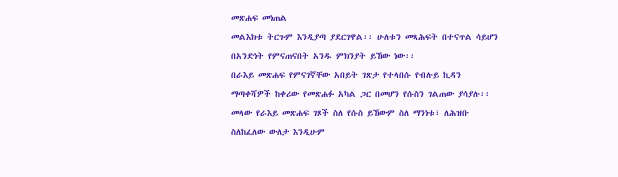መጽሐፍ መነጠል
መልእክቱ ትርጉም እንዲያጣ ያደርገዋል፡፡ ሁለቱን መጻሕፍት በተናጥል ሳይሆን
በአንድነት የምናጠናበት አንዱ ምክንያት ይኸው ነው፡፡
በራእይ መጽሐፍ የምናገኛቸው አበይት ገጽታ የተላበሱ የብሉይ ኪዳን
ማጣቀሻዎች ከቀሪው የመጽሐፉ አካል ጋር በመሆን የሱስን ገልጠው ያሳያሉ፡፡
መላው የራእይ መጽሐፍ ገጾች ስለ የሱስ ይኸውም ስለ ማንነቱ፣ ለሕዝቡ
ስለከፈለው ውለታ እንዲሁም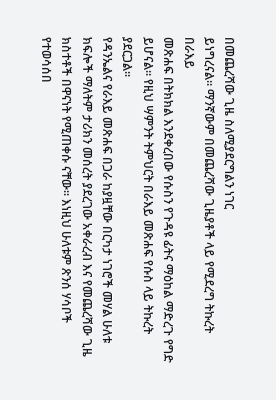በመጨረሻው ጊዜ ስለሚያደርግልን ነገር
ይነግረናል፡፡ ማንኛውም በመጨረሻው ጊዜያቶች ላይ የሚደረግ ትኩረት በራእይ
መጽሐፍ በትክክል እንደቀረበው የሱስን የጉዳዩ ፊትና ማዕከል ማድረጉ የግድ
ይሆናል፡፡ የዚህ ሣምንት ትምህርት በራእይ መጽሐፍ የሱስ ላይ ትኩረት
ያደርጋል፡፡
የዳንኤልና የራእይ መጽሐፍ በጋራ ከያዟቸው በርካታ ነገሮች መሃል ሁለቱ
ክፍሎች ማለትም ታሪክን መሰረት ያደረገው አቀራረብ እና የመጨረሻው ጊዜ
ክስተቶች በዋናነት የሚጠቀሱ ናቸው፡፡ እነዚህ ሁለቱም ጽንሰ ሃሳቦች የተወሳሰበ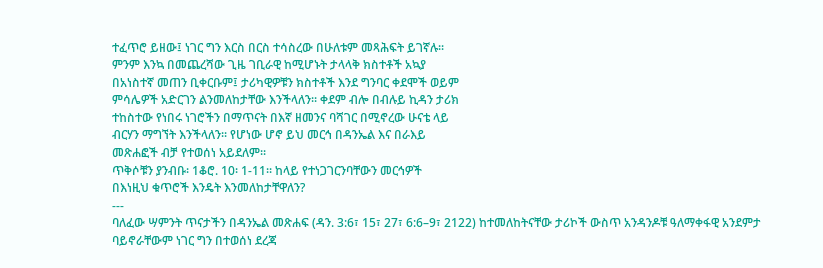ተፈጥሮ ይዘው፤ ነገር ግን እርስ በርስ ተሳስረው በሁለቱም መጻሕፍት ይገኛሉ፡፡
ምንም እንኳ በመጨረሻው ጊዜ ገቢራዊ ከሚሆኑት ታላላቅ ክስተቶች አኳያ
በአነስተኛ መጠን ቢቀርቡም፤ ታሪካዊዎቹን ክስተቶች እንደ ግንባር ቀደሞች ወይም
ምሳሌዎች አድርገን ልንመለከታቸው እንችላለን፡፡ ቀደም ብሎ በብሉይ ኪዳን ታሪክ
ተከስተው የነበሩ ነገሮችን በማጥናት በእኛ ዘመንና ባሻገር በሚኖረው ሁናቴ ላይ
ብርሃን ማግኘት እንችላለን፡፡ የሆነው ሆኖ ይህ መርኅ በዳንኤል እና በራእይ
መጽሐፎች ብቻ የተወሰነ አይደለም፡፡
ጥቅሶቹን ያንብቡ፡ 1ቆሮ. 10፡ 1-11፡፡ ከላይ የተነጋገርንባቸውን መርኅዎች
በእነዚህ ቁጥሮች እንዴት እንመለከታቸዋለን?
---
ባለፈው ሣምንት ጥናታችን በዳንኤል መጽሐፍ (ዳን. 3:6፣ 15፣ 27፣ 6:6–9፣ 2122) ከተመለከትናቸው ታሪኮች ውስጥ አንዳንዶቹ ዓለማቀፋዊ አንደምታ
ባይኖራቸውም ነገር ግን በተወሰነ ደረጃ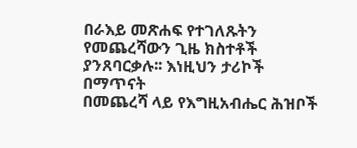በራእይ መጽሐፍ የተገለጹትን
የመጨረሻውን ጊዜ ክስተቶች ያንጸባርቃሉ፡፡ እነዚህን ታሪኮች በማጥናት
በመጨረሻ ላይ የእግዚአብሔር ሕዝቦች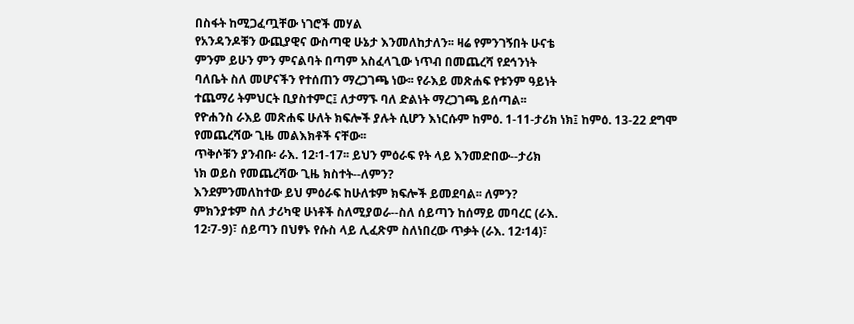በስፋት ከሚጋፈጧቸው ነገሮች መሃል
የአንዳንዶቹን ውጪያዊና ውስጣዊ ሁኔታ እንመለከታለን፡፡ ዛሬ የምንገኝበት ሁናቴ
ምንም ይሁን ምን ምናልባት በጣም አስፈላጊው ነጥብ በመጨረሻ የደኅንነት
ባለቤት ስለ መሆናችን የተሰጠን ማረጋገጫ ነው፡፡ የራእይ መጽሐፍ የቱንም ዓይነት
ተጨማሪ ትምህርት ቢያስተምር፤ ለታማኙ ባለ ድልነት ማረጋገጫ ይሰጣል፡፡
የዮሐንስ ራእይ መጽሐፍ ሁለት ክፍሎች ያሉት ሲሆን እነርሱም ከምዕ. 1-11-ታሪክ ነክ፤ ከምዕ. 13-22 ደግሞ የመጨረሻው ጊዜ መልእክቶች ናቸው፡፡
ጥቅሶቹን ያንብቡ፡ ራእ. 12፡1-17፡፡ ይህን ምዕራፍ የት ላይ እንመድበው--ታሪክ
ነክ ወይስ የመጨረሻው ጊዜ ክስተት--ለምን?
እንደምንመለከተው ይህ ምዕራፍ ከሁለቱም ክፍሎች ይመደባል፡፡ ለምን?
ምክንያቱም ስለ ታሪካዊ ሁነቶች ስለሚያወራ--ስለ ሰይጣን ከሰማይ መባረር (ራእ.
12፡7-9)፣ ሰይጣን በህፃኑ የሱስ ላይ ሊፈጽም ስለነበረው ጥቃት (ራእ. 12፡14)፣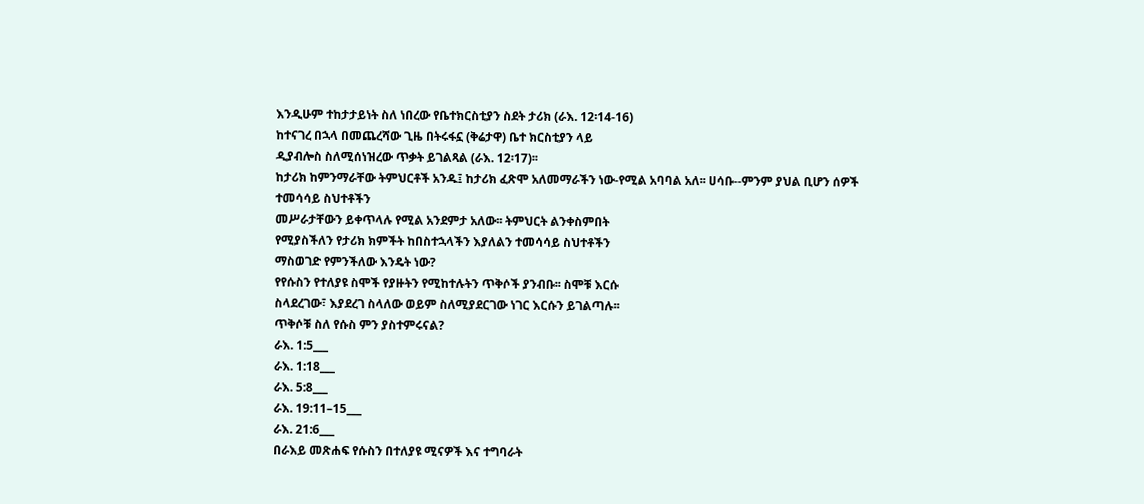እንዲሁም ተከታታይነት ስለ ነበረው የቤተክርስቲያን ስደት ታሪክ (ራእ. 12፡14-16)
ከተናገረ በኋላ በመጨረሻው ጊዜ በትሩፋኗ (ቅሬታዋ) ቤተ ክርስቲያን ላይ
ዲያብሎስ ስለሚሰነዝረው ጥቃት ይገልጻል (ራእ. 12፡17)፡፡
ከታሪክ ከምንማራቸው ትምህርቶች አንዱ፤ ከታሪክ ፈጽሞ አለመማራችን ነው-የሚል አባባል አለ፡፡ ሀሳቡ--ምንም ያህል ቢሆን ሰዎች ተመሳሳይ ስህተቶችን
መሥራታቸውን ይቀጥላሉ የሚል አንደምታ አለው፡፡ ትምህርት ልንቀስምበት
የሚያስችለን የታሪክ ክምችት ከበስተኋላችን እያለልን ተመሳሳይ ስህተቶችን
ማስወገድ የምንችለው እንዴት ነው?
የየሱስን የተለያዩ ስሞች የያዙትን የሚከተሉትን ጥቅሶች ያንብቡ፡፡ ስሞቹ እርሱ
ስላደረገው፣ እያደረገ ስላለው ወይም ስለሚያደርገው ነገር እርሱን ይገልጣሉ፡፡
ጥቅሶቹ ስለ የሱስ ምን ያስተምሩናል?
ራእ. 1:5___
ራእ. 1:18___
ራእ. 5:8___
ራእ. 19:11–15___
ራእ. 21:6___
በራእይ መጽሐፍ የሱስን በተለያዩ ሚናዎች እና ተግባራት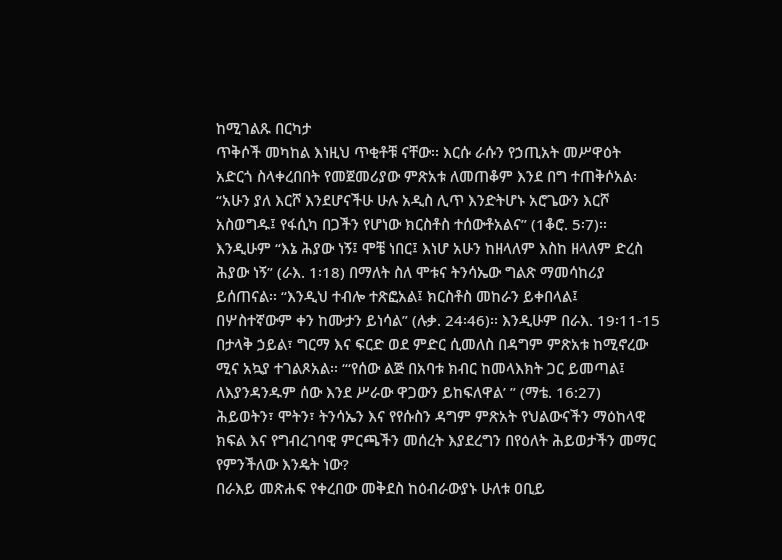ከሚገልጹ በርካታ
ጥቅሶች መካከል እነዚህ ጥቂቶቹ ናቸው፡፡ እርሱ ራሱን የኃጢአት መሥዋዕት
አድርጎ ስላቀረበበት የመጀመሪያው ምጽአቱ ለመጠቆም እንደ በግ ተጠቅሶአል፡
“አሁን ያለ እርሾ እንደሆናችሁ ሁሉ አዲስ ሊጥ እንድትሆኑ አሮጌውን እርሾ
አስወግዱ፤ የፋሲካ በጋችን የሆነው ክርስቶስ ተሰውቶአልና” (1ቆሮ. 5፡7)፡፡
እንዲሁም “እኔ ሕያው ነኝ፤ ሞቼ ነበር፤ እነሆ አሁን ከዘላለም እስከ ዘላለም ድረስ
ሕያው ነኝ” (ራእ. 1፡18) በማለት ስለ ሞቱና ትንሳኤው ግልጽ ማመሳከሪያ
ይሰጠናል፡፡ “እንዲህ ተብሎ ተጽፎአል፤ ክርስቶስ መከራን ይቀበላል፤
በሦስተኛውም ቀን ከሙታን ይነሳል” (ሉቃ. 24፡46)፡፡ እንዲሁም በራእ. 19፡11-15
በታላቅ ኃይል፣ ግርማ እና ፍርድ ወደ ምድር ሲመለስ በዳግም ምጽአቱ ከሚኖረው
ሚና አኳያ ተገልጾአል፡፡ “‘የሰው ልጅ በአባቱ ክብር ከመላእክት ጋር ይመጣል፤
ለእያንዳንዱም ሰው እንደ ሥራው ዋጋውን ይከፍለዋል’ ” (ማቴ. 16:27)
ሕይወትን፣ ሞትን፣ ትንሳኤን እና የየሱስን ዳግም ምጽአት የህልውናችን ማዕከላዊ
ክፍል እና የግብረገባዊ ምርጫችን መሰረት እያደረግን በየዕለት ሕይወታችን መማር
የምንችለው እንዴት ነው?
በራእይ መጽሐፍ የቀረበው መቅደስ ከዕብራውያኑ ሁለቱ ዐቢይ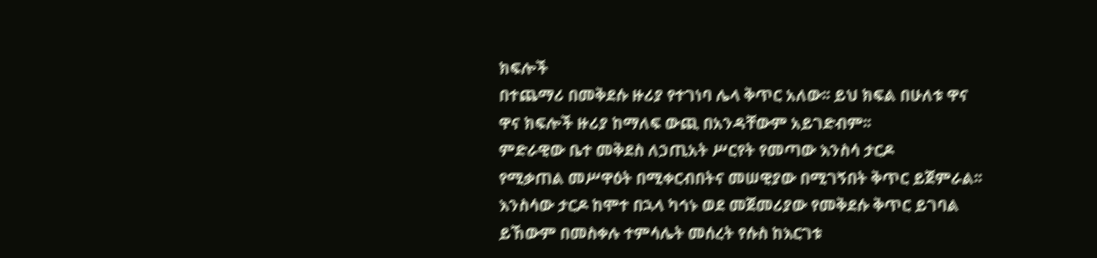ክፍሎች
በተጨማሪ በመቅደሱ ዙሪያ የተገነባ ሌላ ቅጥር አለው፡፡ ይህ ክፍል በሁለቱ ዋና
ዋና ክፍሎች ዙሪያ ከማለፍ ውጪ በአንዳቸውም አይገድብም፡፡
ምድራዊው ቤተ መቅደስ ለኃጢአት ሥርየት የመጣው እንስሳ ታርዶ
የሚቃጠል መሥዋዕት በሚቀርብበትና መሠዊያው በሚገኝበት ቅጥር ይጀምራል፡፡
እንስሳው ታርዶ ከሞተ በኋላ ካኅኑ ወደ መጀመሪያው የመቅደሱ ቅጥር ይገባል
ይኸውም በመስቀሉ ተምሳሌት መሰረት የሱስ ከእርገቱ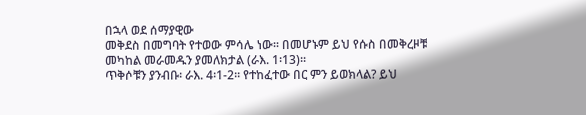በኋላ ወደ ሰማያዊው
መቅደስ በመግባት የተወው ምሳሌ ነው፡፡ በመሆኑም ይህ የሱስ በመቅረዞቹ
መካከል መራመዱን ያመለክታል (ራእ. 1፡13)፡፡
ጥቅሶቹን ያንብቡ፡ ራእ. 4፡1-2፡፡ የተከፈተው በር ምን ይወክላል? ይህ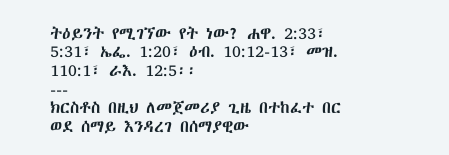ትዕይንት የሚገኘው የት ነው? ሐዋ. 2:33፣ 5:31፣ ኤፌ. 1:20፣ ዕብ. 10:12-13፣ መዝ.
110:1፣ ራእ. 12:5፡፡
---
ክርስቶስ በዚህ ለመጀመሪያ ጊዜ በተከፈተ በር ወደ ሰማይ እንዳረገ በሰማያዊው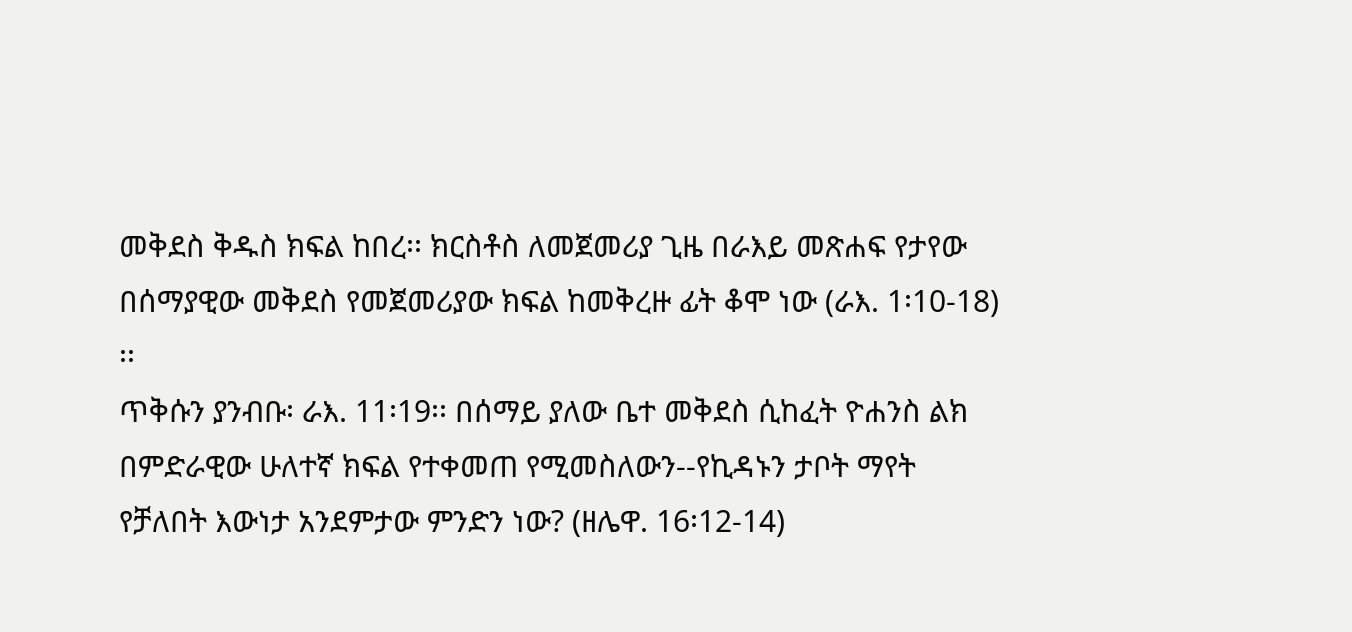መቅደስ ቅዱስ ክፍል ከበረ፡፡ ክርስቶስ ለመጀመሪያ ጊዜ በራእይ መጽሐፍ የታየው
በሰማያዊው መቅደስ የመጀመሪያው ክፍል ከመቅረዙ ፊት ቆሞ ነው (ራእ. 1፡10-18)
፡፡
ጥቅሱን ያንብቡ፡ ራእ. 11፡19፡፡ በሰማይ ያለው ቤተ መቅደስ ሲከፈት ዮሐንስ ልክ
በምድራዊው ሁለተኛ ክፍል የተቀመጠ የሚመስለውን--የኪዳኑን ታቦት ማየት
የቻለበት እውነታ አንደምታው ምንድን ነው? (ዘሌዋ. 16፡12-14)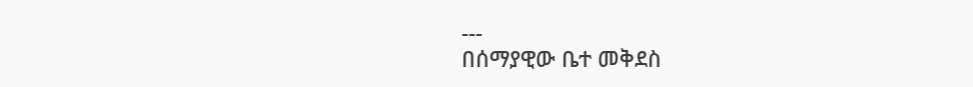---
በሰማያዊው ቤተ መቅደስ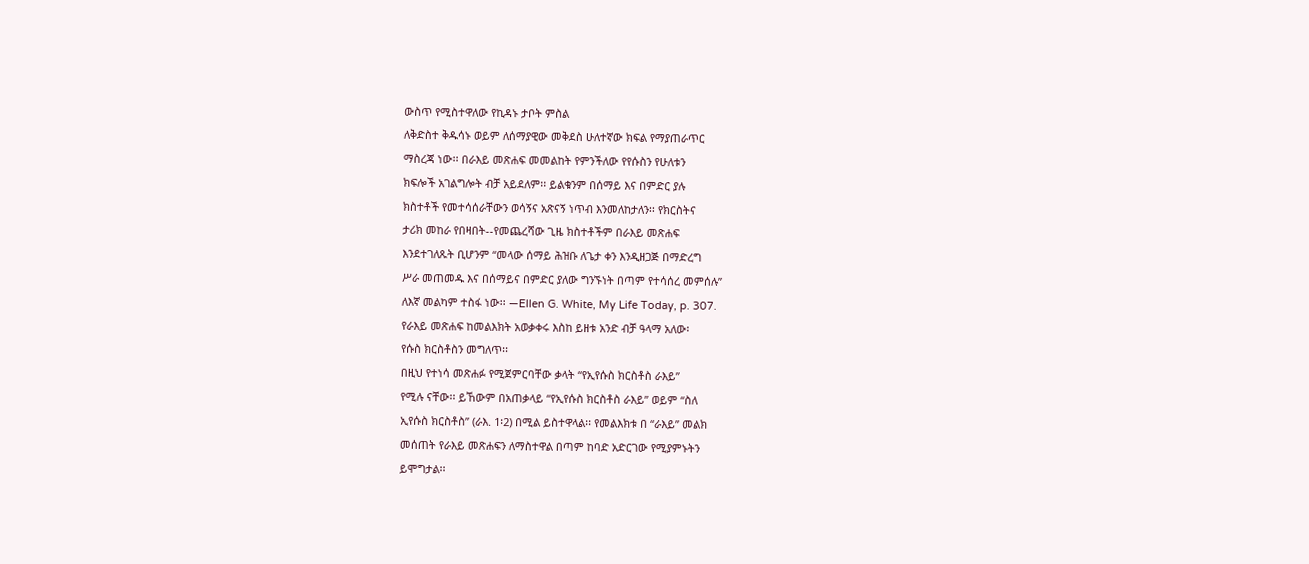ውስጥ የሚስተዋለው የኪዳኑ ታቦት ምስል
ለቅድስተ ቅዱሳኑ ወይም ለሰማያዊው መቅደስ ሁለተኛው ክፍል የማያጠራጥር
ማስረጃ ነው፡፡ በራእይ መጽሐፍ መመልከት የምንችለው የየሱስን የሁለቱን
ክፍሎች አገልግሎት ብቻ አይደለም፡፡ ይልቁንም በሰማይ እና በምድር ያሉ
ክስተቶች የመተሳሰራቸውን ወሳኝና አጽናኝ ነጥብ እንመለከታለን፡፡ የክርስትና
ታሪክ መከራ የበዛበት--የመጨረሻው ጊዜ ክስተቶችም በራእይ መጽሐፍ
እንደተገለጹት ቢሆንም “መላው ሰማይ ሕዝቡ ለጌታ ቀን እንዲዘጋጅ በማድረግ
ሥራ መጠመዱ እና በሰማይና በምድር ያለው ግንኙነት በጣም የተሳሰረ መምሰሉ”
ለእኛ መልካም ተስፋ ነው፡፡ —Ellen G. White, My Life Today, p. 307.
የራእይ መጽሐፍ ከመልእክት አወቃቀሩ እስከ ይዘቱ አንድ ብቻ ዓላማ አለው፡
የሱስ ክርስቶስን መግለጥ፡፡
በዚህ የተነሳ መጽሐፉ የሚጀምርባቸው ቃላት “የኢየሱስ ክርስቶስ ራእይ”
የሚሉ ናቸው፡፡ ይኸውም በአጠቃላይ “የኢየሱስ ክርስቶስ ራእይ” ወይም “ስለ
ኢየሱስ ክርስቶስ” (ራእ. 1፡2) በሚል ይስተዋላል፡፡ የመልእክቱ በ “ራእይ” መልክ
መሰጠት የራእይ መጽሐፍን ለማስተዋል በጣም ከባድ አድርገው የሚያምኑትን
ይሞግታል፡፡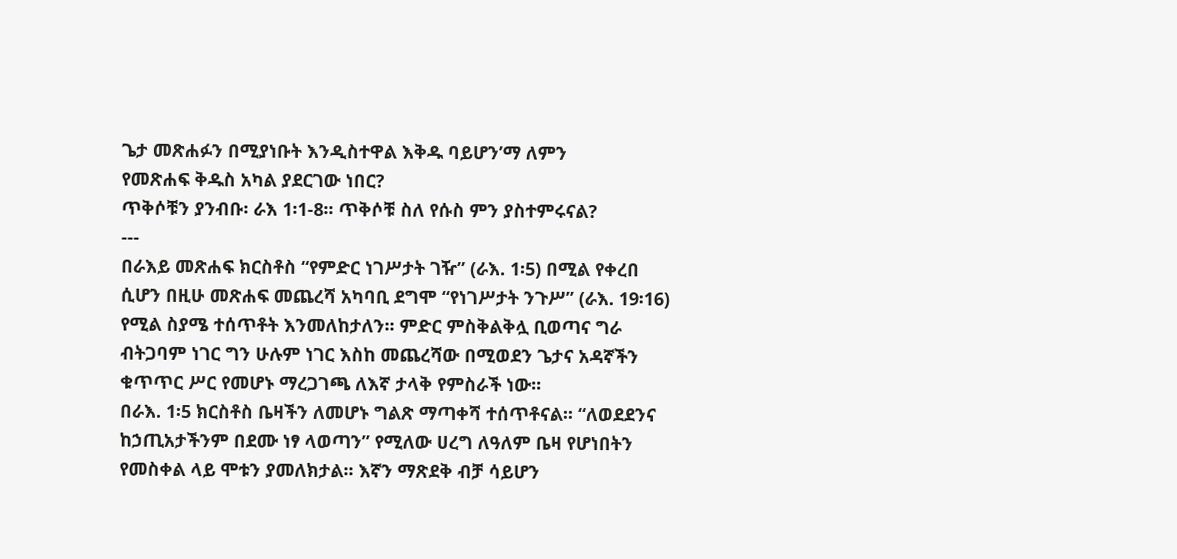ጌታ መጽሐፉን በሚያነቡት እንዲስተዋል እቅዱ ባይሆን’ማ ለምን
የመጽሐፍ ቅዱስ አካል ያደርገው ነበር?
ጥቅሶቹን ያንብቡ፡ ራእ 1፡1-8፡፡ ጥቅሶቹ ስለ የሱስ ምን ያስተምሩናል?
---
በራእይ መጽሐፍ ክርስቶስ “የምድር ነገሥታት ገዥ” (ራእ. 1፡5) በሚል የቀረበ
ሲሆን በዚሁ መጽሐፍ መጨረሻ አካባቢ ደግሞ “የነገሥታት ንጉሥ” (ራእ. 19፡16)
የሚል ስያሜ ተሰጥቶት እንመለከታለን፡፡ ምድር ምስቅልቅሏ ቢወጣና ግራ
ብትጋባም ነገር ግን ሁሉም ነገር እስከ መጨረሻው በሚወደን ጌታና አዳኛችን
ቁጥጥር ሥር የመሆኑ ማረጋገጫ ለእኛ ታላቅ የምስራች ነው፡፡
በራእ. 1፡5 ክርስቶስ ቤዛችን ለመሆኑ ግልጽ ማጣቀሻ ተሰጥቶናል፡፡ “ለወደደንና
ከኃጢአታችንም በደሙ ነፃ ላወጣን” የሚለው ሀረግ ለዓለም ቤዛ የሆነበትን
የመስቀል ላይ ሞቱን ያመለክታል፡፡ እኛን ማጽደቅ ብቻ ሳይሆን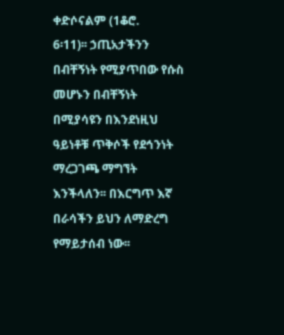ቀድሶናልም (1ቆሮ.
6፡11)፡፡ ኃጢአታችንን በብቸኝነት የሚያጥበው የሱስ መሆኑን በብቸኝነት
በሚያሳዩን በእንደነዚህ ዓይነቶቹ ጥቅሶች የደኅንነት ማረጋገጫ ማግኘት
እንችላለን፡፡ በእርግጥ እኛ በራሳችን ይህን ለማድረግ የማይታሰብ ነው፡፡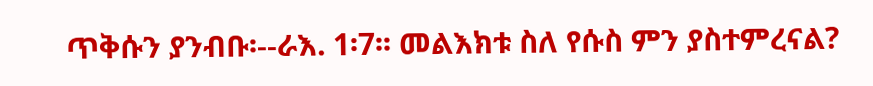ጥቅሱን ያንብቡ፡--ራእ. 1፡7፡፡ መልእክቱ ስለ የሱስ ምን ያስተምረናል?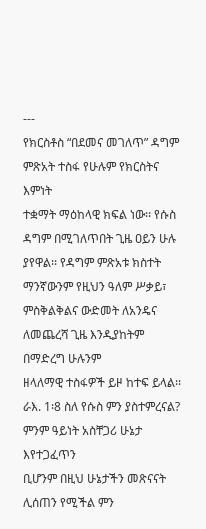---
የክርስቶስ “በደመና መገለጥ” ዳግም ምጽአት ተስፋ የሁሉም የክርስትና እምነት
ተቋማት ማዕከላዊ ክፍል ነው፡፡ የሱስ ዳግም በሚገለጥበት ጊዜ ዐይን ሁሉ
ያየዋል፡፡ የዳግም ምጽአቱ ክስተት ማንኛውንም የዚህን ዓለም ሥቃይ፣
ምስቅልቅልና ውድመት ለአንዴና ለመጨረሻ ጊዜ እንዲያከትም በማድረግ ሁሉንም
ዘላለማዊ ተስፋዎች ይዞ ከተፍ ይላል፡፡
ራእ. 1፡8 ስለ የሱስ ምን ያስተምረናል? ምንም ዓይነት አስቸጋሪ ሁኔታ እየተጋፈጥን
ቢሆንም በዚህ ሁኔታችን መጽናናት ሊሰጠን የሚችል ምን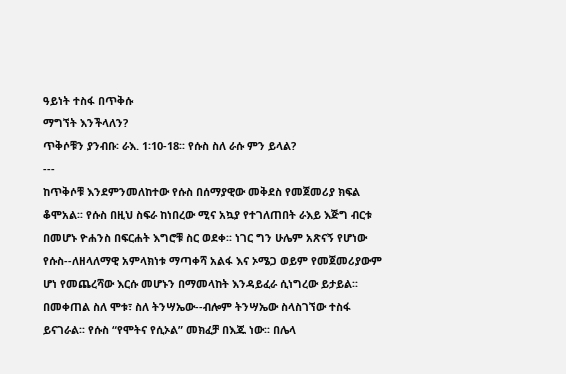ዓይነት ተስፋ በጥቅሱ
ማግኘት እንችላለን?
ጥቅሶቹን ያንብቡ፡ ራእ. 1፡10-18፡፡ የሱስ ስለ ራሱ ምን ይላል?
---
ከጥቅሶቹ እንደምንመለከተው የሱስ በሰማያዊው መቅደስ የመጀመሪያ ክፍል
ቆሞአል፡፡ የሱስ በዚህ ስፍራ ከነበረው ሚና አኳያ የተገለጠበት ራእይ እጅግ ብርቱ
በመሆኑ ዮሐንስ በፍርሐት እግሮቹ ስር ወደቀ፡፡ ነገር ግን ሁሌም አጽናኝ የሆነው
የሱስ--ለዘላለማዊ አምላክነቱ ማጣቀሻ አልፋ እና ኦሜጋ ወይም የመጀመሪያውም
ሆነ የመጨረሻው እርሱ መሆኑን በማመላከት እንዳይፈራ ሲነግረው ይታይል፡፡
በመቀጠል ስለ ሞቱ፣ ስለ ትንሣኤው--ብሎም ትንሣኤው ስላስገኘው ተስፋ
ይናገራል፡፡ የሱስ “የሞትና የሲኦል” መክፈቻ በእጁ ነው፡፡ በሌላ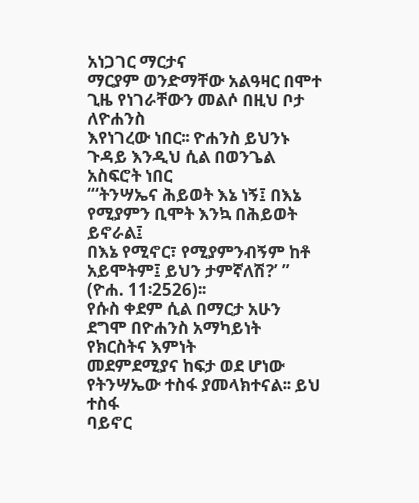አነጋገር ማርታና
ማርያም ወንድማቸው አልዓዛር በሞተ ጊዜ የነገራቸውን መልሶ በዚህ ቦታ ለዮሐንስ
እየነገረው ነበር፡፡ ዮሐንስ ይህንኑ ጉዳይ እንዲህ ሲል በወንጌል አስፍሮት ነበር
“‘ትንሣኤና ሕይወት እኔ ነኝ፤ በእኔ የሚያምን ቢሞት እንኳ በሕይወት ይኖራል፤
በእኔ የሚኖር፣ የሚያምንብኝም ከቶ አይሞትም፤ ይህን ታምኛለሽ?’ ” (ዮሐ. 11፡2526)፡፡
የሱስ ቀደም ሲል በማርታ አሁን ደግሞ በዮሐንስ አማካይነት የክርስትና እምነት
መደምደሚያና ከፍታ ወደ ሆነው የትንሣኤው ተስፋ ያመላክተናል፡፡ ይህ ተስፋ
ባይኖር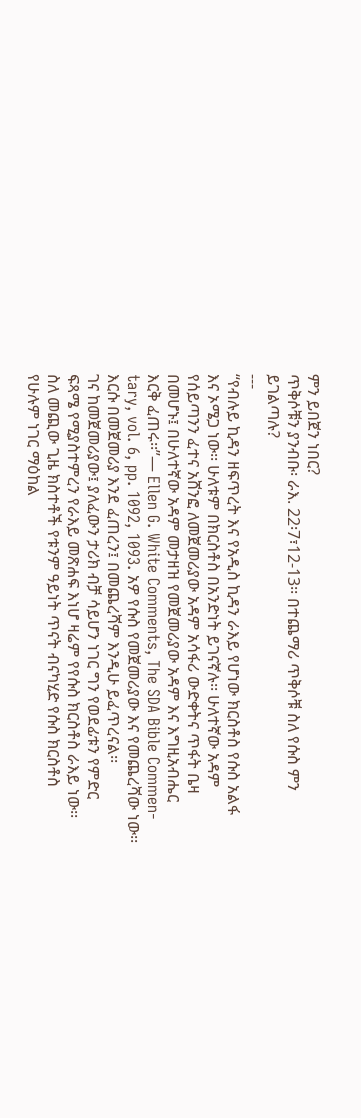ምን ይበጀን ነበር?
ጥቅሶቹን ያንብቡ፡ ራእ. 22፡7፣12-13፡፡ በተጨማሪ ጥቅሶቹ ስለ የሱስ ምን
ይገልጣሉ?
---
“የብሉይ ኪዳን ዘፍጥረት እና የአዲስ ኪዳን ራእይ የሆነው ክርስቶስ የሱስ አልፋ
እና ኦሜጋ ነው፡፡ ሁለቱም በክርስቶስ በአንድነት ይገናኛሉ፡፡ ሁለተኛው አዳም
የሰይጣንን ፈተና አሸንፎ ለመጀመሪያው አዳም አሳፋሪ ውድቀትና ጥፋት ቤዛ
በመሆኑ፤ በሁለተኛው አዳም መታዘዝ የመጀመሪያው አዳም እና እግዚአብሔር
እርቅ ፈጠሩ፡፡”— Ellen G. White Comments, The SDA Bible Commen-
tary, vol. 6, pp. 1092, 1093. አዎ የሱስ የመጀመሪያው እና የመጨረሻው ነው፡፡
እርሱ በመጀመሪያ እንደ ፈጠረን፤ በመጨረሻም እንዲሁ ይፈጥረናል፡፡
ገና ከመጀመሪያው፤ ያለፈውን ታሪክ ብቻ ሳይሆን ነገር ግን የወደፊቱን የምድር
ፍጻሜ የሚያስተምረን የራእይ መጽሐፍ እነሆ ዛሬም የየሱስ ክርስቶስ ራእይ ነው፡፡
ስለ መጪው ጊዜ ክስተቶች የቱንም ዓይነት ጥናት ብናካሂድ የሱስ ክርስቶስ
የሁሉም ነገር ማዕከል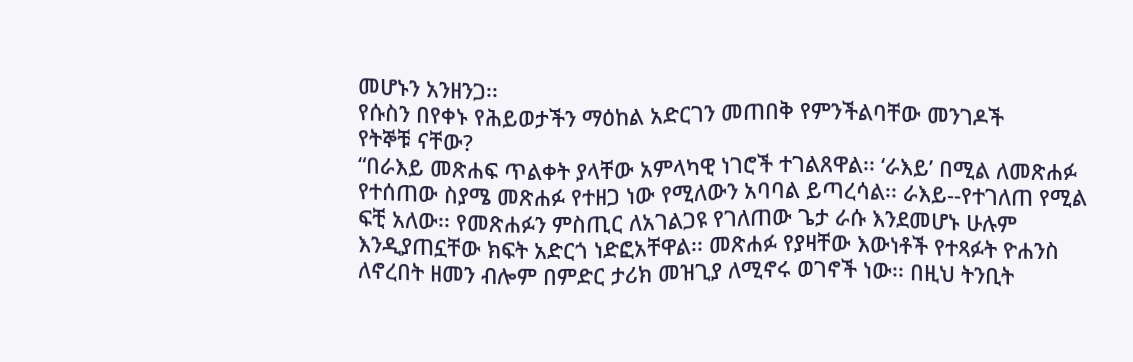መሆኑን አንዘንጋ፡፡
የሱስን በየቀኑ የሕይወታችን ማዕከል አድርገን መጠበቅ የምንችልባቸው መንገዶች
የትኞቹ ናቸው?
“በራእይ መጽሐፍ ጥልቀት ያላቸው አምላካዊ ነገሮች ተገልጸዋል፡፡ ‘ራእይ’ በሚል ለመጽሐፉ የተሰጠው ስያሜ መጽሐፉ የተዘጋ ነው የሚለውን አባባል ይጣረሳል፡፡ ራእይ--የተገለጠ የሚል ፍቺ አለው፡፡ የመጽሐፉን ምስጢር ለአገልጋዩ የገለጠው ጌታ ራሱ እንደመሆኑ ሁሉም እንዲያጠኗቸው ክፍት አድርጎ ነድፎአቸዋል፡፡ መጽሐፉ የያዛቸው እውነቶች የተጻፉት ዮሐንስ ለኖረበት ዘመን ብሎም በምድር ታሪክ መዝጊያ ለሚኖሩ ወገኖች ነው፡፡ በዚህ ትንቢት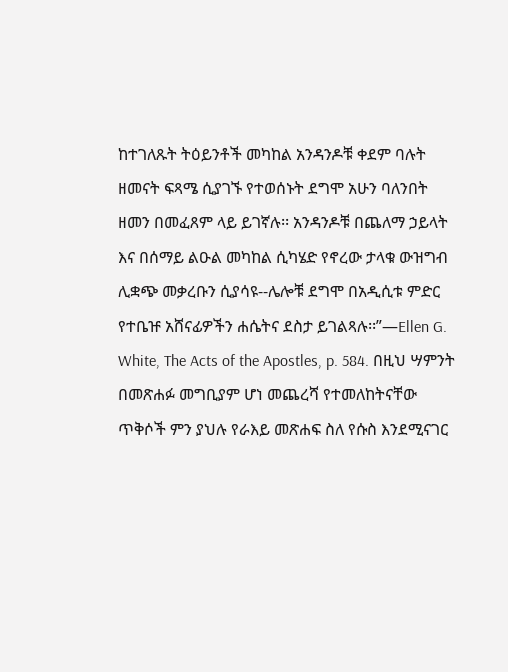ከተገለጹት ትዕይንቶች መካከል አንዳንዶቹ ቀደም ባሉት ዘመናት ፍጻሜ ሲያገኙ የተወሰኑት ደግሞ አሁን ባለንበት ዘመን በመፈጸም ላይ ይገኛሉ፡፡ አንዳንዶቹ በጨለማ ኃይላት እና በሰማይ ልዑል መካከል ሲካሄድ የኖረው ታላቁ ውዝግብ ሊቋጭ መቃረቡን ሲያሳዩ--ሌሎቹ ደግሞ በአዲሲቱ ምድር የተቤዡ አሸናፊዎችን ሐሴትና ደስታ ይገልጻሉ፡፡”—Ellen G. White, The Acts of the Apostles, p. 584. በዚህ ሣምንት በመጽሐፉ መግቢያም ሆነ መጨረሻ የተመለከትናቸው ጥቅሶች ምን ያህሉ የራእይ መጽሐፍ ስለ የሱስ እንደሚናገር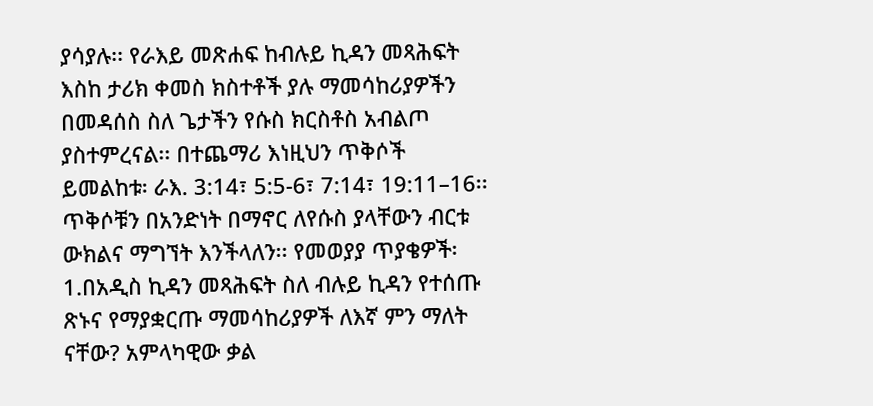ያሳያሉ፡፡ የራእይ መጽሐፍ ከብሉይ ኪዳን መጻሕፍት እስከ ታሪክ ቀመስ ክስተቶች ያሉ ማመሳከሪያዎችን በመዳሰስ ስለ ጌታችን የሱስ ክርስቶስ አብልጦ ያስተምረናል፡፡ በተጨማሪ እነዚህን ጥቅሶች ይመልከቱ፡ ራእ. 3:14፣ 5:5-6፣ 7:14፣ 19:11–16፡፡ ጥቅሶቹን በአንድነት በማኖር ለየሱስ ያላቸውን ብርቱ ውክልና ማግኘት እንችላለን፡፡ የመወያያ ጥያቄዎች፡ 1.በአዲስ ኪዳን መጻሕፍት ስለ ብሉይ ኪዳን የተሰጡ ጽኑና የማያቋርጡ ማመሳከሪያዎች ለእኛ ምን ማለት ናቸው? አምላካዊው ቃል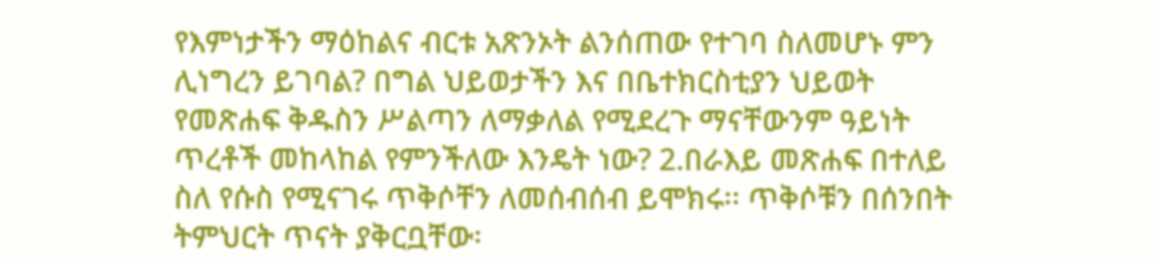የእምነታችን ማዕከልና ብርቱ አጽንኦት ልንሰጠው የተገባ ስለመሆኑ ምን ሊነግረን ይገባል? በግል ህይወታችን እና በቤተክርስቲያን ህይወት የመጽሐፍ ቅዱስን ሥልጣን ለማቃለል የሚደረጉ ማናቸውንም ዓይነት ጥረቶች መከላከል የምንችለው እንዴት ነው? 2.በራእይ መጽሐፍ በተለይ ስለ የሱስ የሚናገሩ ጥቅሶቸን ለመሰብሰብ ይሞክሩ፡፡ ጥቅሶቹን በሰንበት ትምህርት ጥናት ያቅርቧቸው፡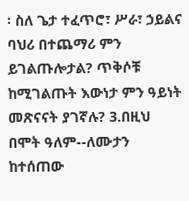፡ ስለ ጌታ ተፈጥሮ፣ ሥራ፣ ኃይልና ባህሪ በተጨማሪ ምን ይገልጡሎታል? ጥቅሶቹ ከሚገልጡት እውነታ ምን ዓይነት መጽናናት ያገኛሉ? 3.በዚህ በሞት ዓለም--ለሙታን ከተሰጠው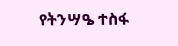የትንሣዔ ተስፋ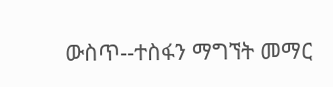ውስጥ--ተስፋን ማግኘት መማር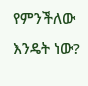የምንችለው እንዴት ነው?